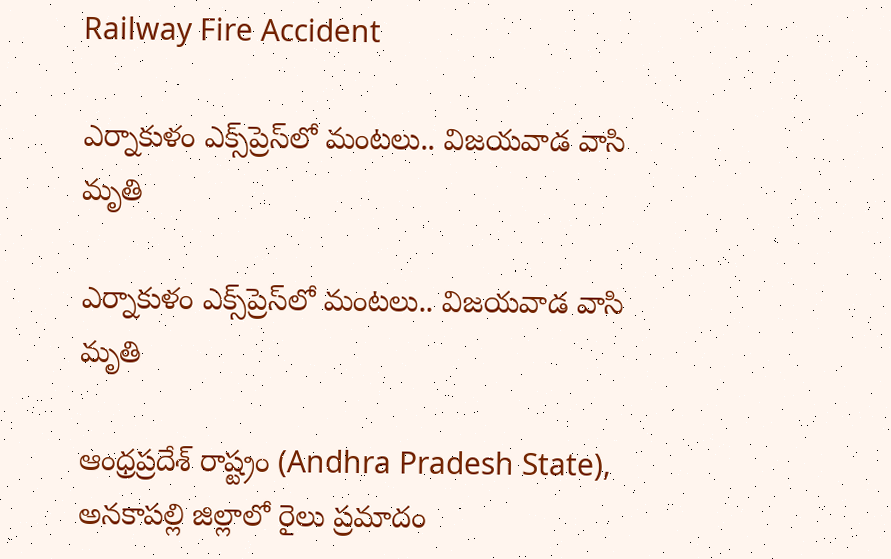Railway Fire Accident

ఎర్నాకుళం ఎక్స్‌ప్రెస్‌లో మంట‌లు.. విజ‌య‌వాడ వాసి మృతి

ఎర్నాకుళం ఎక్స్‌ప్రెస్‌లో మంట‌లు.. విజ‌య‌వాడ వాసి మృతి

ఆంధ్ర‌ప్ర‌దేశ్ రాష్ట్రం (Andhra Pradesh State), అన‌కాప‌ల్లి జిల్లాలో రైలు ప్ర‌మాదం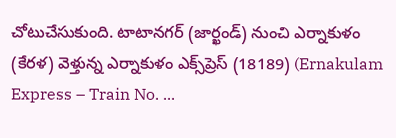చోటుచేసుకుంది. టాటానగర్‌ (జార్ఖండ్‌) నుంచి ఎర్నాకుళం (కేరళ) వెళ్తున్న ఎర్నాకుళం ఎక్స్‌ప్రెస్‌ (18189) (Ernakulam Express – Train No. ...